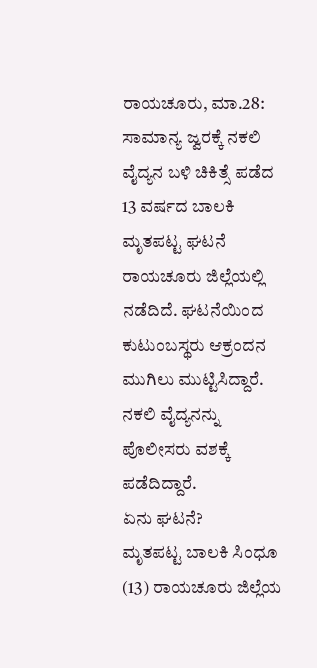ರಾಯಚೂರು, ಮಾ.28: ಸಾಮಾನ್ಯ ಜ್ವರಕ್ಕೆ ನಕಲಿ ವೈದ್ಯನ ಬಳಿ ಚಿಕಿತ್ಸೆ ಪಡೆದ 13 ವರ್ಷದ ಬಾಲಕಿ ಮೃತಪಟ್ಟ ಘಟನೆ ರಾಯಚೂರು ಜಿಲ್ಲೆಯಲ್ಲಿ ನಡೆದಿದೆ. ಘಟನೆಯಿಂದ ಕುಟುಂಬಸ್ಥರು ಆಕ್ರಂದನ ಮುಗಿಲು ಮುಟ್ಟಿಸಿದ್ದಾರೆ. ನಕಲಿ ವೈದ್ಯನನ್ನು ಪೊಲೀಸರು ವಶಕ್ಕೆ ಪಡೆದಿದ್ದಾರೆ.
ಏನು ಘಟನೆ?
ಮೃತಪಟ್ಟ ಬಾಲಕಿ ಸಿಂಧೂ (13) ರಾಯಚೂರು ಜಿಲ್ಲೆಯ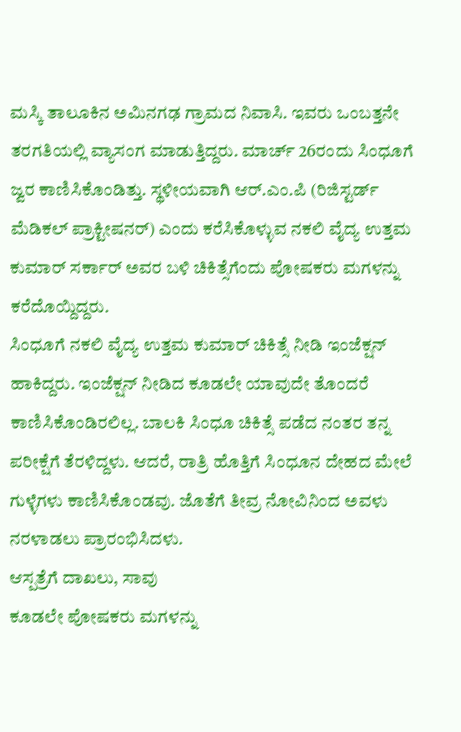ಮಸ್ಕಿ ತಾಲೂಕಿನ ಅಮಿನಗಢ ಗ್ರಾಮದ ನಿವಾಸಿ. ಇವರು ಒಂಬತ್ತನೇ ತರಗತಿಯಲ್ಲಿ ವ್ಯಾಸಂಗ ಮಾಡುತ್ತಿದ್ದರು. ಮಾರ್ಚ್ 26ರಂದು ಸಿಂಧೂಗೆ ಜ್ವರ ಕಾಣಿಸಿಕೊಂಡಿತ್ತು. ಸ್ಥಳೀಯವಾಗಿ ಆರ್.ಎಂ.ಪಿ (ರಿಜಿಸ್ಟರ್ಡ್ ಮೆಡಿಕಲ್ ಪ್ರಾಕ್ಟೀಷನರ್) ಎಂದು ಕರೆಸಿಕೊಳ್ಳುವ ನಕಲಿ ವೈದ್ಯ ಉತ್ತಮ ಕುಮಾರ್ ಸರ್ಕಾರ್ ಅವರ ಬಳಿ ಚಿಕಿತ್ಸೆಗೆಂದು ಪೋಷಕರು ಮಗಳನ್ನು ಕರೆದೊಯ್ದಿದ್ದರು.
ಸಿಂಧೂಗೆ ನಕಲಿ ವೈದ್ಯ ಉತ್ತಮ ಕುಮಾರ್ ಚಿಕಿತ್ಸೆ ನೀಡಿ ಇಂಜೆಕ್ಷನ್ ಹಾಕಿದ್ದರು. ಇಂಜೆಕ್ಷನ್ ನೀಡಿದ ಕೂಡಲೇ ಯಾವುದೇ ತೊಂದರೆ ಕಾಣಿಸಿಕೊಂಡಿರಲಿಲ್ಲ. ಬಾಲಕಿ ಸಿಂಧೂ ಚಿಕಿತ್ಸೆ ಪಡೆದ ನಂತರ ತನ್ನ ಪರೀಕ್ಷೆಗೆ ತೆರಳಿದ್ದಳು. ಆದರೆ, ರಾತ್ರಿ ಹೊತ್ತಿಗೆ ಸಿಂಧೂನ ದೇಹದ ಮೇಲೆ ಗುಳ್ಳೆಗಳು ಕಾಣಿಸಿಕೊಂಡವು. ಜೊತೆಗೆ ತೀವ್ರ ನೋವಿನಿಂದ ಅವಳು ನರಳಾಡಲು ಪ್ರಾರಂಭಿಸಿದಳು.
ಆಸ್ಪತ್ರೆಗೆ ದಾಖಲು, ಸಾವು
ಕೂಡಲೇ ಪೋಷಕರು ಮಗಳನ್ನು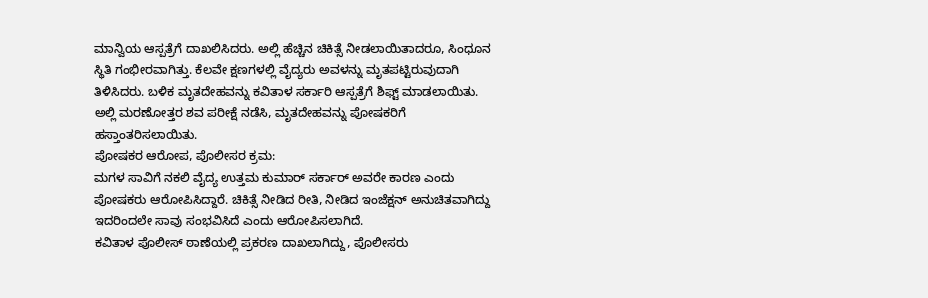ಮಾನ್ವಿಯ ಆಸ್ಪತ್ರೆಗೆ ದಾಖಲಿಸಿದರು. ಅಲ್ಲಿ ಹೆಚ್ಚಿನ ಚಿಕಿತ್ಸೆ ನೀಡಲಾಯಿತಾದರೂ, ಸಿಂಧೂನ ಸ್ಥಿತಿ ಗಂಭೀರವಾಗಿತ್ತು. ಕೆಲವೇ ಕ್ಷಣಗಳಲ್ಲಿ ವೈದ್ಯರು ಅವಳನ್ನು ಮೃತಪಟ್ಟಿರುವುದಾಗಿ ತಿಳಿಸಿದರು. ಬಳಿಕ ಮೃತದೇಹವನ್ನು ಕವಿತಾಳ ಸರ್ಕಾರಿ ಆಸ್ಪತ್ರೆಗೆ ಶಿಫ್ಟ್ ಮಾಡಲಾಯಿತು. ಅಲ್ಲಿ ಮರಣೋತ್ತರ ಶವ ಪರೀಕ್ಷೆ ನಡೆಸಿ, ಮೃತದೇಹವನ್ನು ಪೋಷಕರಿಗೆ ಹಸ್ತಾಂತರಿಸಲಾಯಿತು.
ಪೋಷಕರ ಆರೋಪ, ಪೊಲೀಸರ ಕ್ರಮ:
ಮಗಳ ಸಾವಿಗೆ ನಕಲಿ ವೈದ್ಯ ಉತ್ತಮ ಕುಮಾರ್ ಸರ್ಕಾರ್ ಅವರೇ ಕಾರಣ ಎಂದು ಪೋಷಕರು ಆರೋಪಿಸಿದ್ದಾರೆ. ಚಿಕಿತ್ಸೆ ನೀಡಿದ ರೀತಿ, ನೀಡಿದ ಇಂಜೆಕ್ಷನ್ ಅನುಚಿತವಾಗಿದ್ದು ಇದರಿಂದಲೇ ಸಾವು ಸಂಭವಿಸಿದೆ ಎಂದು ಆರೋಪಿಸಲಾಗಿದೆ.
ಕವಿತಾಳ ಪೊಲೀಸ್ ಠಾಣೆಯಲ್ಲಿ ಪ್ರಕರಣ ದಾಖಲಾಗಿದ್ದು, ಪೊಲೀಸರು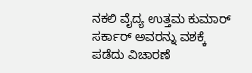ನಕಲಿ ವೈದ್ಯ ಉತ್ತಮ ಕುಮಾರ್ ಸರ್ಕಾರ್ ಅವರನ್ನು ವಶಕ್ಕೆ ಪಡೆದು ವಿಚಾರಣೆ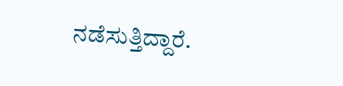ನಡೆಸುತ್ತಿದ್ದಾರೆ.